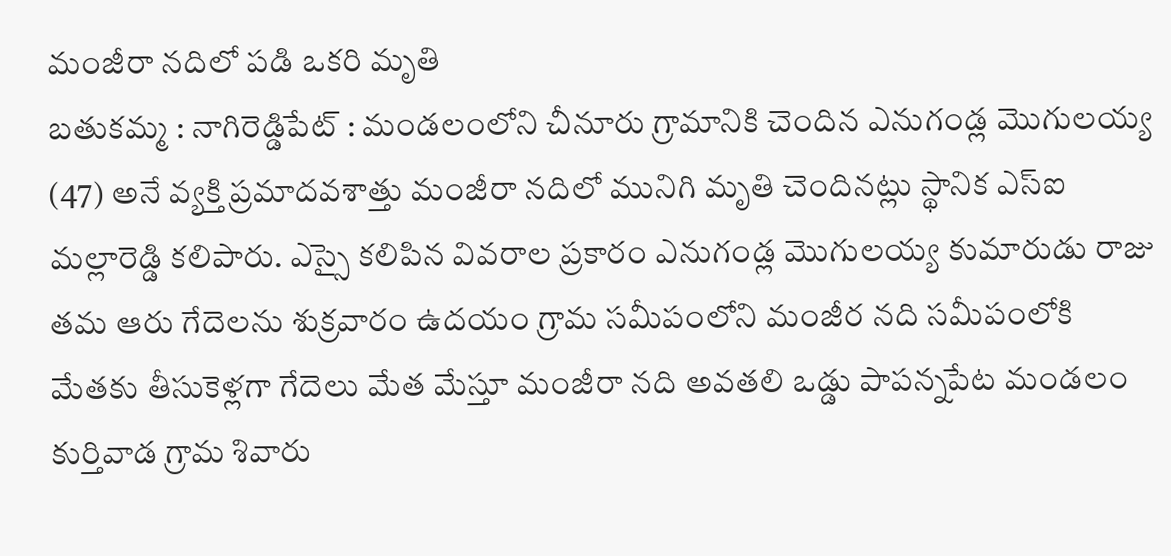మంజీరా నదిలో పడి ఒకరి మృతి
బతుకమ్మ : నాగిరెడ్డిపేట్ : మండలంలోని చీనూరు గ్రామానికి చెందిన ఎనుగండ్ల మొగులయ్య (47) అనే వ్యక్తి ప్రమాదవశాత్తు మంజీరా నదిలో మునిగి మృతి చెందినట్లు స్థానిక ఎస్ఐ మల్లారెడ్డి కలిపారు. ఎస్సై కలిపిన వివరాల ప్రకారం ఎనుగండ్ల మొగులయ్య కుమారుడు రాజు తమ ఆరు గేదెలను శుక్రవారం ఉదయం గ్రామ సమీపంలోని మంజీర నది సమీపంలోకి మేతకు తీసుకెళ్లగా గేదెలు మేత మేస్తూ మంజీరా నది అవతలి ఒడ్డు పాపన్నపేట మండలం కుర్తివాడ గ్రామ శివారు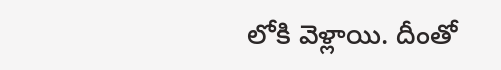లోకి వెళ్లాయి. దీంతో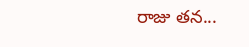రాజు తన...